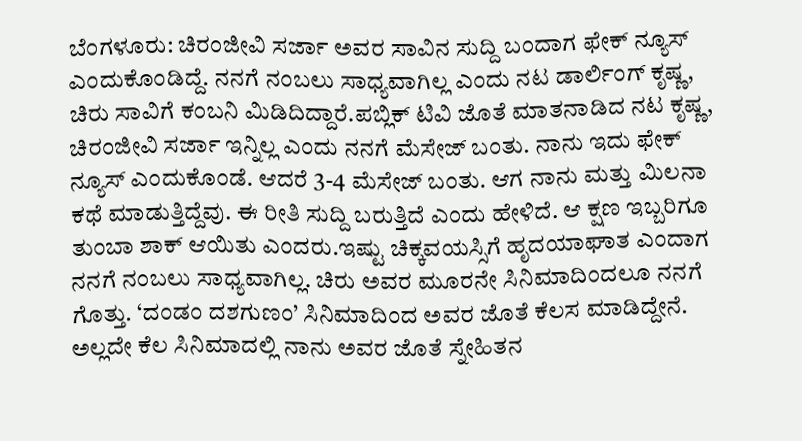ಬೆಂಗಳೂರು: ಚಿರಂಜೀವಿ ಸರ್ಜಾ ಅವರ ಸಾವಿನ ಸುದ್ದಿ ಬಂದಾಗ ಫೇಕ್ ನ್ಯೂಸ್ ಎಂದುಕೊಂಡಿದ್ದೆ. ನನಗೆ ನಂಬಲು ಸಾಧ್ಯವಾಗಿಲ್ಲ ಎಂದು ನಟ ಡಾರ್ಲಿಂಗ್ ಕೃಷ್ಣ, ಚಿರು ಸಾವಿಗೆ ಕಂಬನಿ ಮಿಡಿದಿದ್ದಾರೆ.ಪಬ್ಲಿಕ್ ಟಿವಿ ಜೊತೆ ಮಾತನಾಡಿದ ನಟ ಕೃಷ್ಣ, ಚಿರಂಜೀವಿ ಸರ್ಜಾ ಇನ್ನಿಲ್ಲ ಎಂದು ನನಗೆ ಮೆಸೇಜ್ ಬಂತು. ನಾನು ಇದು ಫೇಕ್ ನ್ಯೂಸ್ ಎಂದುಕೊಂಡೆ. ಆದರೆ 3-4 ಮೆಸೇಜ್ ಬಂತು. ಆಗ ನಾನು ಮತ್ತು ಮಿಲನಾ ಕಥೆ ಮಾಡುತ್ತಿದ್ದೆವು. ಈ ರೀತಿ ಸುದ್ದಿ ಬರುತ್ತಿದೆ ಎಂದು ಹೇಳಿದೆ. ಆ ಕ್ಷಣ ಇಬ್ಬರಿಗೂ ತುಂಬಾ ಶಾಕ್ ಆಯಿತು ಎಂದರು.ಇಷ್ಟು ಚಿಕ್ಕವಯಸ್ಸಿಗೆ ಹೃದಯಾಘಾತ ಎಂದಾಗ ನನಗೆ ನಂಬಲು ಸಾಧ್ಯವಾಗಿಲ್ಲ. ಚಿರು ಅವರ ಮೂರನೇ ಸಿನಿಮಾದಿಂದಲೂ ನನಗೆ ಗೊತ್ತು. ‘ದಂಡಂ ದಶಗುಣಂ’ ಸಿನಿಮಾದಿಂದ ಅವರ ಜೊತೆ ಕೆಲಸ ಮಾಡಿದ್ದೇನೆ. ಅಲ್ಲದೇ ಕೆಲ ಸಿನಿಮಾದಲ್ಲಿ ನಾನು ಅವರ ಜೊತೆ ಸ್ನೇಹಿತನ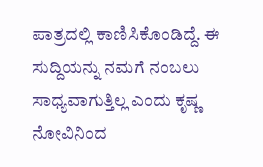ಪಾತ್ರದಲ್ಲಿ ಕಾಣಿಸಿಕೊಂಡಿದ್ದೆ. ಈ ಸುದ್ದಿಯನ್ನು ನಮಗೆ ನಂಬಲು ಸಾಧ್ಯವಾಗುತ್ತಿಲ್ಲ ಎಂದು ಕೃಷ್ಣ ನೋವಿನಿಂದ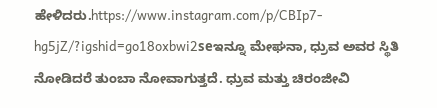ಹೇಳಿದರು.https://www.instagram.com/p/CBIp7-hg5jZ/?igshid=go18oxbwi2seಇನ್ನೂ ಮೇಘನಾ, ಧ್ರುವ ಅವರ ಸ್ಥಿತಿ ನೋಡಿದರೆ ತುಂಬಾ ನೋವಾಗುತ್ತದೆ. ಧ್ರುವ ಮತ್ತು ಚಿರಂಜೀವಿ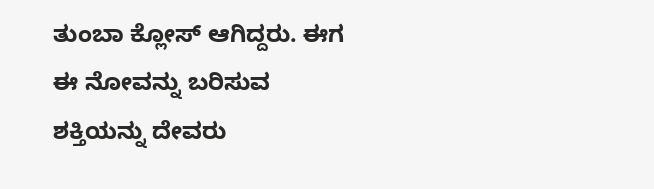ತುಂಬಾ ಕ್ಲೋಸ್ ಆಗಿದ್ದರು. ಈಗ ಈ ನೋವನ್ನು ಬರಿಸುವ ಶಕ್ತಿಯನ್ನು ದೇವರು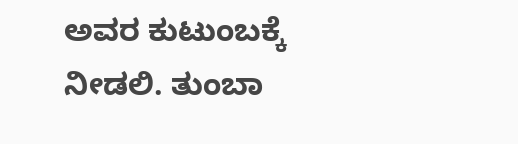ಅವರ ಕುಟುಂಬಕ್ಕೆ ನೀಡಲಿ. ತುಂಬಾ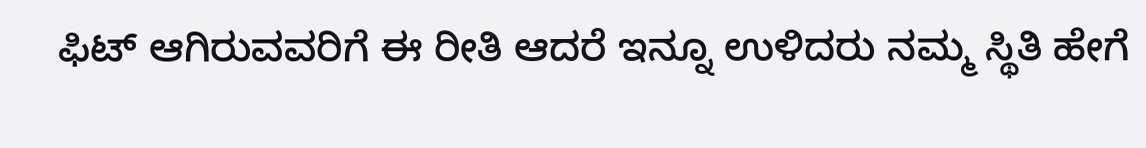ಫಿಟ್ ಆಗಿರುವವರಿಗೆ ಈ ರೀತಿ ಆದರೆ ಇನ್ನೂ ಉಳಿದರು ನಮ್ಮ ಸ್ಥಿತಿ ಹೇಗೆ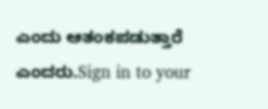ಎಂದು ಆತಂಕಪಡುತ್ತಾರೆ ಎಂದರು.Sign in to your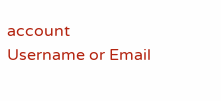account
Username or Email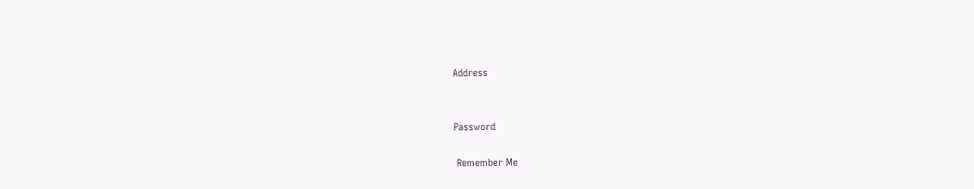Address


Password

 Remember Me